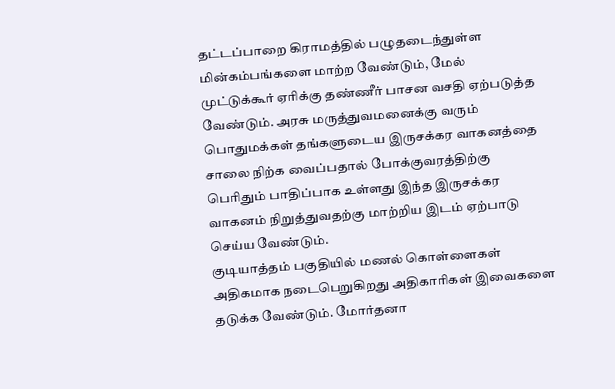தட்டப்பாறை கிராமத்தில் பழுதடைந்துள்ள மின்கம்பங்களை மாற்ற வேண்டும், மேல் முட்டுக்கூர் ஏரிக்கு தண்ணீர் பாசன வசதி ஏற்படுத்த வேண்டும். அரசு மருத்துவமனைக்கு வரும் பொதுமக்கள் தங்களுடைய இருசக்கர வாகனத்தை சாலை நிற்க வைப்பதால் போக்குவரத்திற்கு பெரிதும் பாதிப்பாக உள்ளது இந்த இருசக்கர வாகனம் நிறுத்துவதற்கு மாற்றிய இடம் ஏற்பாடு செய்ய வேண்டும்.
குடியாத்தம் பகுதியில் மணல் கொள்ளைகள் அதிகமாக நடைபெறுகிறது அதிகாரிகள் இவைகளை தடுக்க வேண்டும். மோர்தனா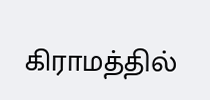கிராமத்தில்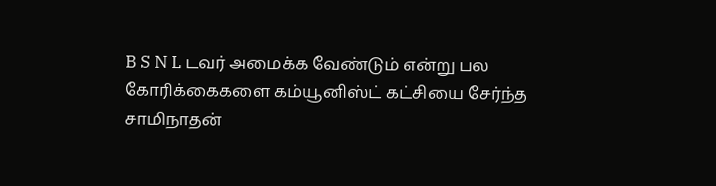B S N L டவர் அமைக்க வேண்டும் என்று பல கோரிக்கைகளை கம்யூனிஸ்ட் கட்சியை சேர்ந்த சாமிநாதன்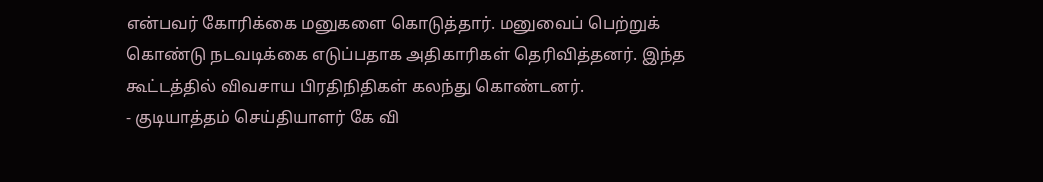என்பவர் கோரிக்கை மனுகளை கொடுத்தார். மனுவைப் பெற்றுக் கொண்டு நடவடிக்கை எடுப்பதாக அதிகாரிகள் தெரிவித்தனர். இந்த கூட்டத்தில் விவசாய பிரதிநிதிகள் கலந்து கொண்டனர்.
- குடியாத்தம் செய்தியாளர் கே வி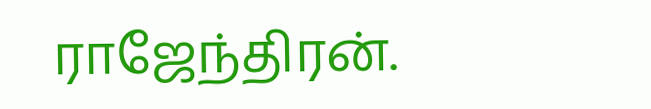ராஜேந்திரன்.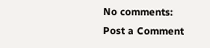No comments:
Post a Comment